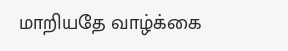மாறியதே வாழ்க்கை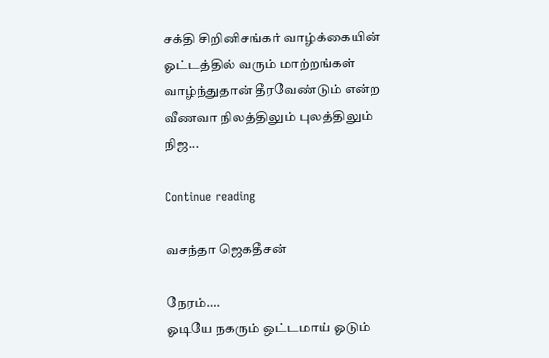சக்தி சிறினிசங்கர் வாழ்க்கையின் ஓட்டத்தில் வரும் மாற்றங்கள் வாழ்ந்துதான் தீரவேண்டும் என்ற வீணவா நிலத்திலும் புலத்திலும் நிஜ...

Continue reading

வசந்தா ஜெகதீசன்

நேரம்….
ஓடியே நகரும் ஒட்டமாய் ஓடும்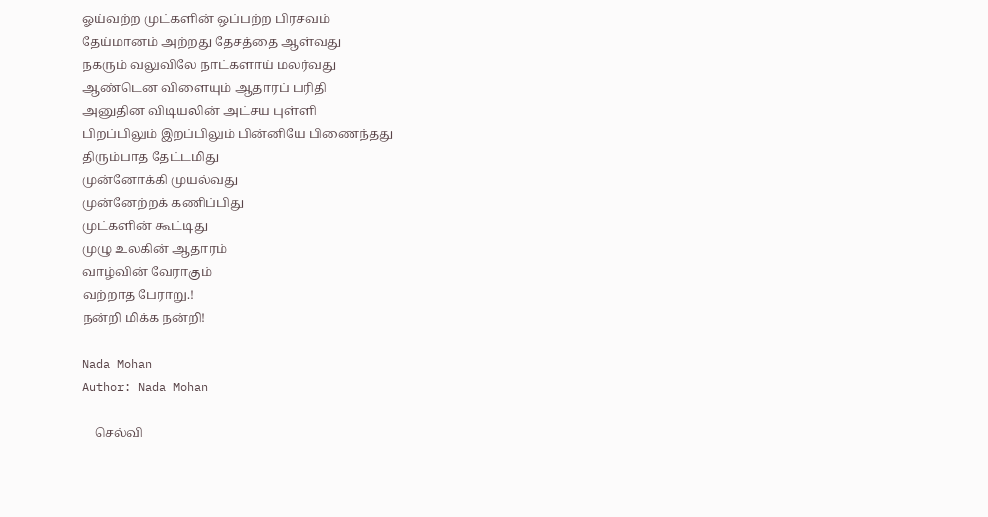ஓய்வற்ற முட்களின் ஒப்பற்ற பிரசவம்
தேய்மானம் அற்றது தேசத்தை ஆள்வது
நகரும் வலுவிலே நாட்களாய் மலர்வது
ஆண்டென விளையும் ஆதாரப் பரிதி
அனுதின விடியலின் அட்சய புள்ளி
பிறப்பிலும் இறப்பிலும் பின்னியே பிணைந்தது
திரும்பாத தேட்டமிது
முன்னோக்கி முயல்வது
முன்னேற்றக் கணிப்பிது
முட்களின் கூட்டிது
முழு உலகின் ஆதாரம்
வாழ்வின் வேராகும்
வற்றாத பேராறு.!
நன்றி மிக்க நன்றி!

Nada Mohan
Author: Nada Mohan

    செல்வி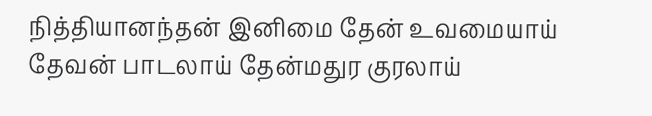நித்தியானந்தன் இனிமை தேன் உவமையாய் தேவன் பாடலாய் தேன்மதுர குரலாய்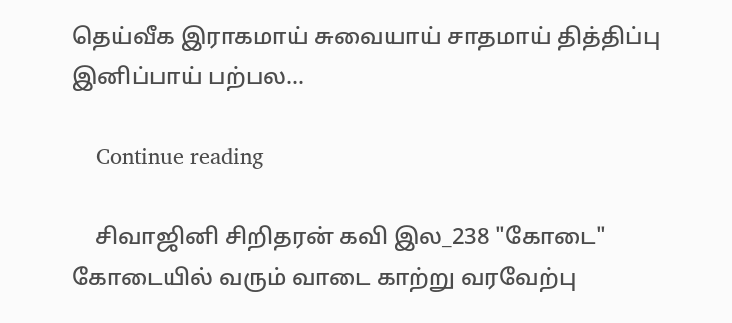தெய்வீக இராகமாய் சுவையாய் சாதமாய் தித்திப்பு இனிப்பாய் பற்பல...

    Continue reading

    சிவாஜினி சிறிதரன் கவி இல_238 "கோடை" கோடையில் வரும் வாடை காற்று வரவேற்பு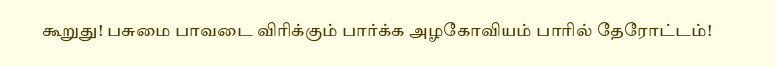கூறுது! பசுமை பாவடை விரிக்கும் பார்க்க அழகோவியம் பாரில் தேரோட்டம்!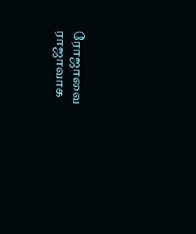ரோஜாவை ராஜாவாக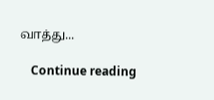வாத்து...

    Continue reading